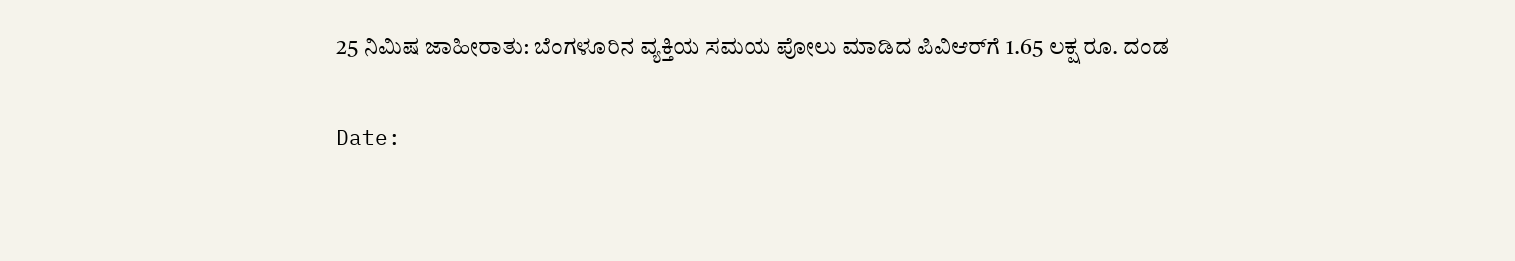25 ನಿಮಿಷ ಜಾಹೀರಾತು: ಬೆಂಗಳೂರಿನ ವ್ಯಕ್ತಿಯ ಸಮಯ ಪೋಲು ಮಾಡಿದ ಪಿವಿಆರ್‌ಗೆ 1.65 ಲಕ್ಷ ರೂ. ದಂಡ

Date: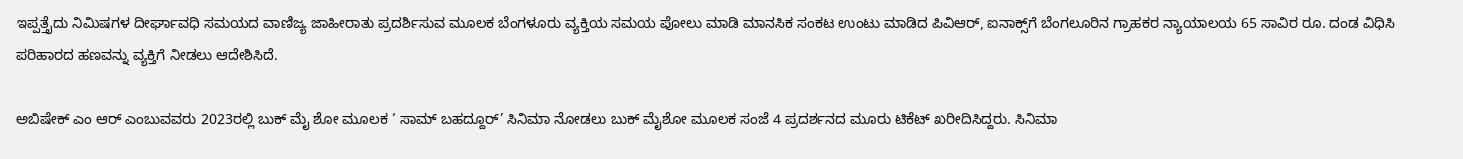ಇಪ್ಪತ್ತೈದು ನಿಮಿಷಗಳ ದೀರ್ಘಾವಧಿ ಸಮಯದ ವಾಣಿಜ್ಯ ಜಾಹೀರಾತು ಪ್ರದರ್ಶಿಸುವ ಮೂಲಕ ಬೆಂಗಳೂರು ವ್ಯಕ್ತಿಯ ಸಮಯ ಪೋಲು ಮಾಡಿ ಮಾನಸಿಕ ಸಂಕಟ ಉಂಟು ಮಾಡಿದ ಪಿವಿಆರ್‌, ಐನಾಕ್ಸ್‌ಗೆ ಬೆಂಗಲೂರಿನ ಗ್ರಾಹಕರ ನ್ಯಾಯಾಲಯ 65 ಸಾವಿರ ರೂ. ದಂಡ ವಿಧಿಸಿ ಪರಿಹಾರದ ಹಣವನ್ನು ವ್ಯಕ್ತಿಗೆ ನೀಡಲು ಆದೇಶಿಸಿದೆ.

ಅಬಿಷೇಕ್‌ ಎಂ ಆರ್‌ ಎಂಬುವವರು 2023ರಲ್ಲಿ ಬುಕ್‌ ಮೈ ಶೋ ಮೂಲಕ ‘ ಸಾಮ್‌ ಬಹದ್ದೂರ್‌’ ಸಿನಿಮಾ ನೋಡಲು ಬುಕ್‌ ಮೈಶೋ ಮೂಲಕ ಸಂಜೆ 4 ಪ್ರದರ್ಶನದ ಮೂರು ಟಿಕೆಟ್‌ ಖರೀದಿಸಿದ್ದರು. ಸಿನಿಮಾ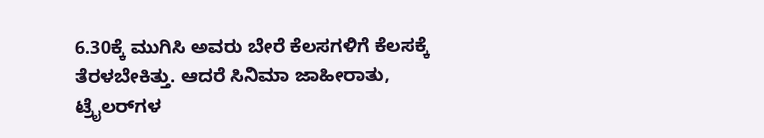6.30ಕ್ಕೆ ಮುಗಿಸಿ ಅವರು ಬೇರೆ ಕೆಲಸಗಳಿಗೆ ಕೆಲಸಕ್ಕೆ ತೆರಳಬೇಕಿತ್ತು. ಆದರೆ ಸಿನಿಮಾ ಜಾಹೀರಾತು, ಟ್ರೈಲರ್‌ಗಳ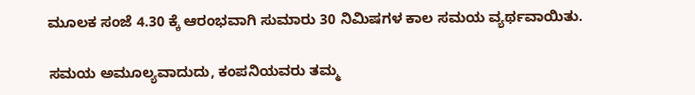ಮೂಲಕ ಸಂಜೆ 4.30 ಕ್ಕೆ ಆರಂಭವಾಗಿ ಸುಮಾರು 30 ನಿಮಿಷಗಳ ಕಾಲ ಸಮಯ ವ್ಯರ್ಥವಾಯಿತು.

ಸಮಯ ಅಮೂಲ್ಯವಾದುದು, ಕಂಪನಿಯವರು ತಮ್ಮ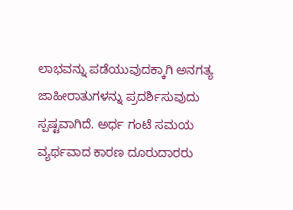ಲಾಭವನ್ನು ಪಡೆಯುವುದಕ್ಕಾಗಿ ಅನಗತ್ಯ ಜಾಹೀರಾತುಗಳನ್ನು ಪ್ರದರ್ಶಿಸುವುದು ಸ್ಪಷ್ಟವಾಗಿದೆ. ಅರ್ಧ ಗಂಟೆ ಸಮಯ ವ್ಯರ್ಥವಾದ ಕಾರಣ ದೂರುದಾರರು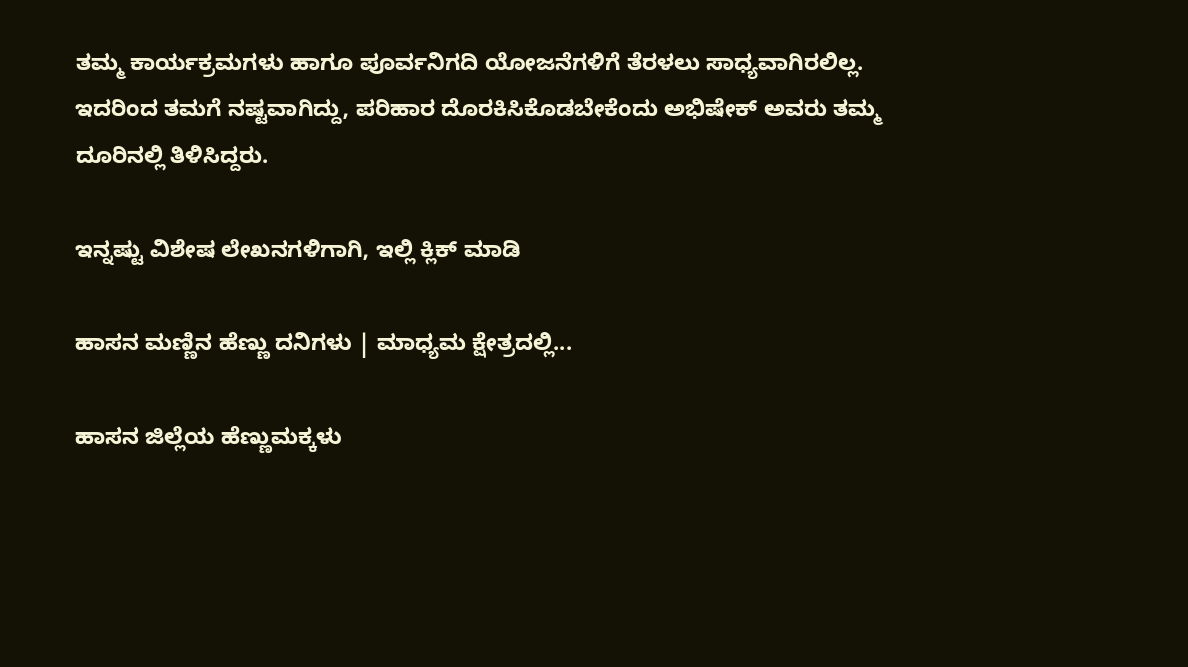ತಮ್ಮ ಕಾರ್ಯಕ್ರಮಗಳು ಹಾಗೂ ಪೂರ್ವನಿಗದಿ ಯೋಜನೆಗಳಿಗೆ ತೆರಳಲು ಸಾಧ್ಯವಾಗಿರಲಿಲ್ಲ. ಇದರಿಂದ ತಮಗೆ ನಷ್ಟವಾಗಿದ್ದು, ಪರಿಹಾರ ದೊರಕಿಸಿಕೊಡಬೇಕೆಂದು ಅಭಿಷೇಕ್‌ ಅವರು ತಮ್ಮ ದೂರಿನಲ್ಲಿ ತಿಳಿಸಿದ್ದರು.

ಇನ್ನಷ್ಟು ವಿಶೇಷ ಲೇಖನಗಳಿಗಾಗಿ, ಇಲ್ಲಿ ಕ್ಲಿಕ್ ಮಾಡಿ

ಹಾಸನ ಮಣ್ಣಿನ ಹೆಣ್ಣು ದನಿಗಳು | ಮಾಧ್ಯಮ ಕ್ಷೇತ್ರದಲ್ಲಿ...

ಹಾಸನ ಜಿಲ್ಲೆಯ ಹೆಣ್ಣುಮಕ್ಕಳು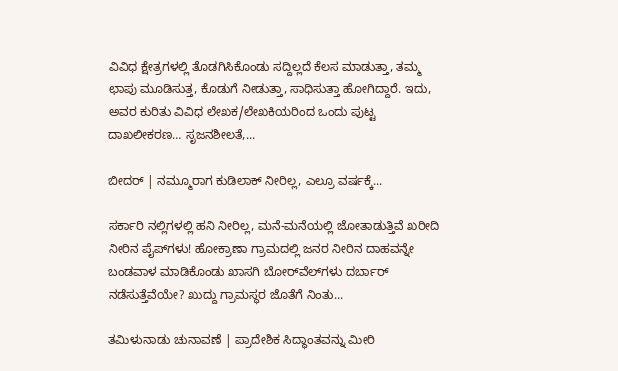ವಿವಿಧ ಕ್ಷೇತ್ರಗಳಲ್ಲಿ ತೊಡಗಿಸಿಕೊಂಡು ಸದ್ದಿಲ್ಲದೆ ಕೆಲಸ ಮಾಡುತ್ತಾ, ತಮ್ಮ ಛಾಪು ಮೂಡಿಸುತ್ತ, ಕೊಡುಗೆ ನೀಡುತ್ತಾ, ಸಾಧಿಸುತ್ತಾ ಹೋಗಿದ್ದಾರೆ. ಇದು, ಅವರ ಕುರಿತು ವಿವಿಧ ಲೇಖಕ/ಲೇಖಕಿಯರಿಂದ ಒಂದು ಪುಟ್ಟ ದಾಖಲೀಕರಣ… ಸೃಜನಶೀಲತೆ,...

ಬೀದರ್ | ನಮ್ಮೂರಾಗ ಕುಡಿಲಾಕ್ ನೀರಿಲ್ಲ, ಎಲ್ರೂ ವರ್ಷಕ್ಕೆ...

ಸರ್ಕಾರಿ ನಲ್ಲಿಗಳಲ್ಲಿ ಹನಿ ನೀರಿಲ್ಲ, ಮನೆ-ಮನೆಯಲ್ಲಿ ಜೋತಾಡುತ್ತಿವೆ ಖರೀದಿ ನೀರಿನ ಪೈಪ್‌ಗಳು! ಹೋಕ್ರಾಣಾ ಗ್ರಾಮದಲ್ಲಿ ಜನರ ನೀರಿನ ದಾಹವನ್ನೇ ಬಂಡವಾಳ ಮಾಡಿಕೊಂಡು ಖಾಸಗಿ ಬೋರ್‌ವೆಲ್‌ಗಳು ದರ್ಬಾರ್‌ ನಡೆಸುತ್ತೆವೆಯೇ? ಖುದ್ದು ಗ್ರಾಮಸ್ಥರ ಜೊತೆಗೆ ನಿಂತು...

ತಮಿಳುನಾಡು ಚುನಾವಣೆ | ಪ್ರಾದೇಶಿಕ ಸಿದ್ಧಾಂತವನ್ನು ಮೀರಿ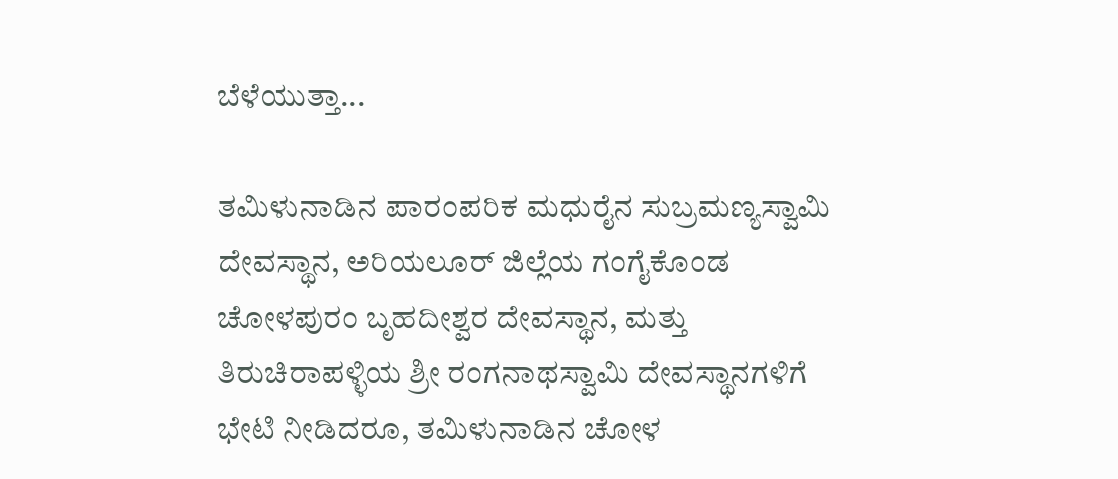ಬೆಳೆಯುತ್ತಾ...

ತಮಿಳುನಾಡಿನ ಪಾರಂಪರಿಕ ಮಧುರೈನ ಸುಬ್ರಮಣ್ಯಸ್ವಾಮಿ ದೇವಸ್ಥಾನ, ಅರಿಯಲೂರ್ ಜಿಲ್ಲೆಯ ಗಂಗೈಕೊಂಡ ಚೋಳಪುರಂ ಬೃಹದೀಶ್ವರ ದೇವಸ್ಥಾನ, ಮತ್ತು ತಿರುಚಿರಾಪಳ್ಳಿಯ ಶ್ರೀ ರಂಗನಾಥಸ್ವಾಮಿ ದೇವಸ್ಥಾನಗಳಿಗೆ ಭೇಟಿ ನೀಡಿದರೂ, ತಮಿಳುನಾಡಿನ ಚೋಳ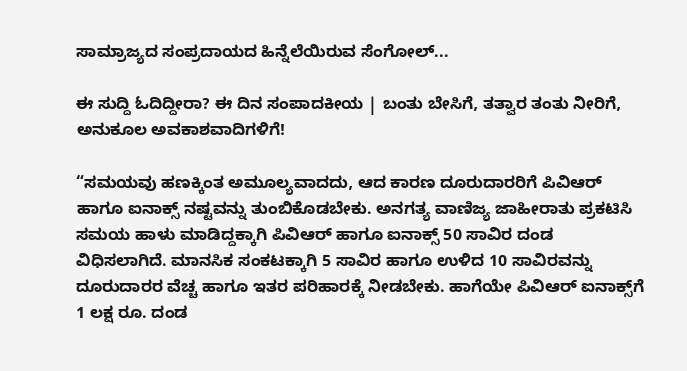ಸಾಮ್ರಾಜ್ಯದ ಸಂಪ್ರದಾಯದ ಹಿನ್ನೆಲೆಯಿರುವ ಸೆಂಗೋಲ್...

ಈ ಸುದ್ದಿ ಓದಿದ್ದೀರಾ? ಈ ದಿನ ಸಂಪಾದಕೀಯ | ಬಂತು ಬೇಸಿಗೆ, ತತ್ವಾರ ತಂತು ನೀರಿಗೆ, ಅನುಕೂಲ ಅವಕಾಶವಾದಿಗಳಿಗೆ!

“ಸಮಯವು ಹಣಕ್ಕಿಂತ ಅಮೂಲ್ಯವಾದದು, ಆದ ಕಾರಣ ದೂರುದಾರರಿಗೆ ಪಿವಿಆರ್‌ ಹಾಗೂ ಐನಾಕ್ಸ್ ನಷ್ಟವನ್ನು ತುಂಬಿಕೊಡಬೇಕು. ಅನಗತ್ಯ ವಾಣಿಜ್ಯ ಜಾಹೀರಾತು ಪ್ರಕಟಿಸಿ ಸಮಯ ಹಾಳು ಮಾಡಿದ್ದಕ್ಕಾಗಿ ಪಿವಿಆರ್‌ ಹಾಗೂ ಐನಾಕ್ಸ್ 50 ಸಾವಿರ ದಂಡ ವಿಧಿಸಲಾಗಿದೆ. ಮಾನಸಿಕ ಸಂಕಟಕ್ಕಾಗಿ 5 ಸಾವಿರ ಹಾಗೂ ಉಳಿದ 10 ಸಾವಿರವನ್ನು ದೂರುದಾರರ ವೆಚ್ಚ ಹಾಗೂ ಇತರ ಪರಿಹಾರಕ್ಕೆ ನೀಡಬೇಕು. ಹಾಗೆಯೇ ಪಿವಿಆರ್‌ ಐನಾಕ್ಸ್‌ಗೆ 1 ಲಕ್ಷ ರೂ. ದಂಡ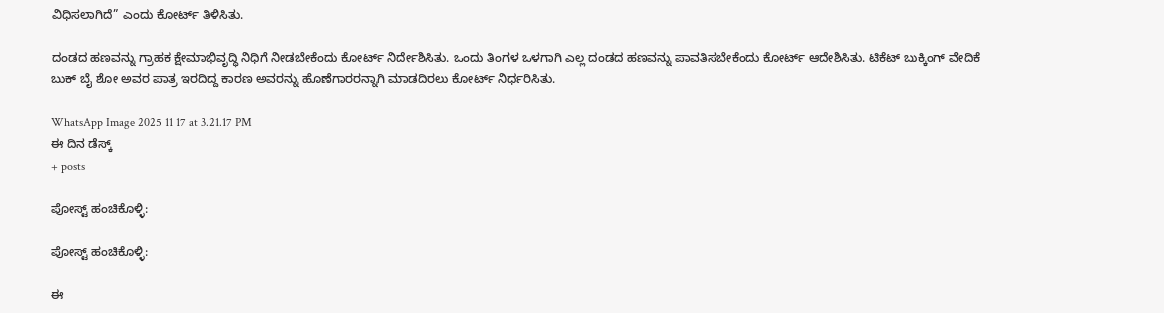ವಿಧಿಸಲಾಗಿದೆ” ಎಂದು ಕೋರ್ಟ್‌ ತಿಳಿಸಿತು.

ದಂಡದ ಹಣವನ್ನು ಗ್ರಾಹಕ ಕ್ಷೇಮಾಭಿವೃದ್ಧಿ ನಿಧಿಗೆ ನೀಡಬೇಕೆಂದು ಕೋರ್ಟ್ ನಿರ್ದೇಶಿಸಿತು. ಒಂದು ತಿಂಗಳ ಒಳಗಾಗಿ ಎಲ್ಲ ದಂಡದ ಹಣವನ್ನು ಪಾವತಿಸಬೇಕೆಂದು ಕೋರ್ಟ್ ಆದೇಶಿಸಿತು. ಟಿಕೆಟ್ ಬುಕ್ಕಿಂಗ್‌ ವೇದಿಕೆ ಬುಕ್‌ ಬೈ ಶೋ ಅವರ ಪಾತ್ರ ಇರದಿದ್ದ ಕಾರಣ ಅವರನ್ನು ಹೊಣೆಗಾರರನ್ನಾಗಿ ಮಾಡದಿರಲು ಕೋರ್ಟ್ ನಿರ್ಧರಿಸಿತು.

WhatsApp Image 2025 11 17 at 3.21.17 PM
ಈ ದಿನ ಡೆಸ್ಕ್
+ posts

ಪೋಸ್ಟ್ ಹಂಚಿಕೊಳ್ಳಿ:

ಪೋಸ್ಟ್ ಹಂಚಿಕೊಳ್ಳಿ:

ಈ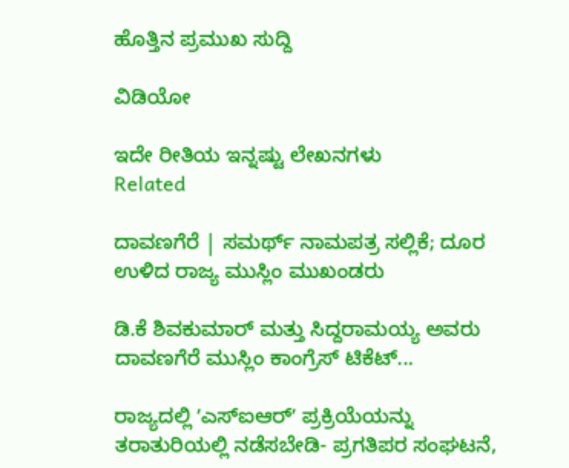ಹೊತ್ತಿನ ಪ್ರಮುಖ ಸುದ್ದಿ

ವಿಡಿಯೋ

ಇದೇ ರೀತಿಯ ಇನ್ನಷ್ಟು ಲೇಖನಗಳು
Related

ದಾವಣಗೆರೆ | ಸಮರ್ಥ್‌ ನಾಮಪತ್ರ ಸಲ್ಲಿಕೆ; ದೂರ ಉಳಿದ ರಾಜ್ಯ ಮುಸ್ಲಿಂ ಮುಖಂಡರು

ಡಿ.ಕೆ ಶಿವಕುಮಾರ್ ಮತ್ತು ಸಿದ್ದರಾಮಯ್ಯ ಅವರು ದಾವಣಗೆರೆ ಮುಸ್ಲಿಂ ಕಾಂಗ್ರೆಸ್‌ ಟಿಕೆಟ್...

ರಾಜ್ಯದಲ್ಲಿ ʼಎಸ್‌ಐಆರ್ʼ ಪ್ರಕ್ರಿಯೆಯನ್ನು ತರಾತುರಿಯಲ್ಲಿ ನಡೆಸಬೇಡಿ- ಪ್ರಗತಿಪರ ಸಂಘಟನೆ,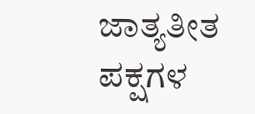ಜಾತ್ಯತೀತ ಪಕ್ಷಗಳ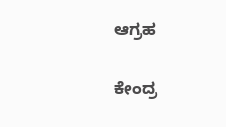ಆಗ್ರಹ

ಕೇಂದ್ರ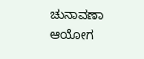ಚುನಾವಣಾ ಆಯೋಗ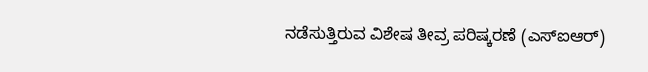ನಡೆಸುತ್ತಿರುವ ವಿಶೇಷ ತೀವ್ರ ಪರಿಷ್ಕರಣೆ (ಎಸ್‌ಐಆರ್)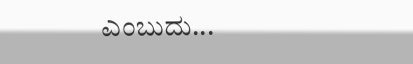ಎಂಬುದು...